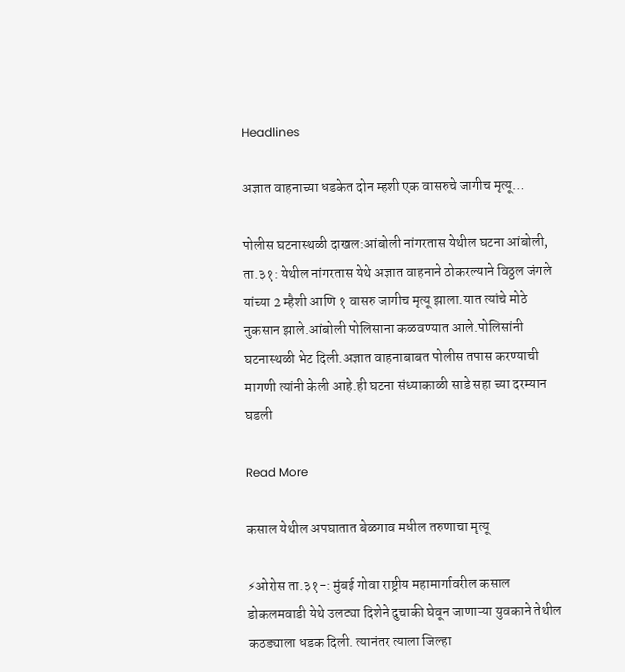Headlines

अज्ञात वाहनाच्या धडकेत दोन म्हशी एक वासरुचे जागीच मृत्यू…

पोलीस घटनास्थळी दाखल:आंबोली नांगरतास येथील घटना आंबोली, ता.३१: येथील नांगरतास येथे अज्ञात वाहनाने ठोकरल्याने विठ्ठल जंगले यांच्या 2 म्हैशी आणि १ वासरु जागीच मृत्यू झाला.यात त्यांचे मोठे नुकसान झाले.आंबोली पोलिसाना कळवण्यात आले.पोलिसांनी घटनास्थळी भेट दिली.अज्ञात वाहनाबाबत पोलीस तपास करण्याची मागणी त्यांनी केली आहे.ही घटना संध्याकाळी साडे सहा च्या दरम्यान घडली

Read More

कसाल येथील अपघातात बेळगाव मधील तरुणाचा मृत्यू

⚡ओरोस ता.३१-: मुंबई गोवा राष्ट्रीय महामार्गावरील कसाल डोकलमवाडी येथे उलट्या दिशेने दुचाकी घेवून जाणाऱ्या युवकाने तेथील कठड्याला धडक दिली. त्यानंतर त्याला जिल्हा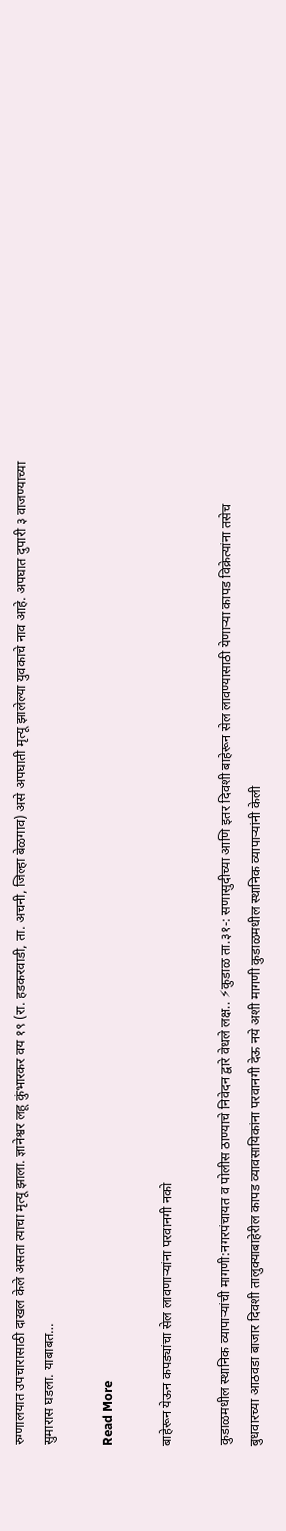रुग्णालयात उपचारासाठी दाखल केले असता त्याचा मृत्यू झाला. ज्ञानेश्वर लहू कुंभारकर वय १९ (रा. हडकरवाडी, ता. अचनी, जिल्हा बेळगाव) असे अपघाती मृत्यू झालेल्या युवकाचे नाव आहे. अपघात दुपारी ३ वाजण्याच्या सुमारास घडला. याबाबत…

Read More

बाहेरून येऊन कपड्यांचा सेल लावणाऱ्यांना परवानगी नको

कुडाळमधील स्थानिक व्यापाऱ्यांची मागणी:नगरपंचायत व पोलीस ठाण्याचे निवेदन द्वारे वेधले लक्ष.. ⚡कुडाळ ता.३१-: सणासुदीच्या आणि इतर दिवशी बाहेरून सेल लावण्यासाठी येणाऱ्या कापड विक्रेत्यांना तसेच बुधवारच्या आठवडा बाजार दिवशी तालुक्याबाहेरील कापड व्यावसायिकांना परवानगी देऊ नये अशी मागणी कुडाळमधील स्थानिक व्यापाऱ्यांनी केली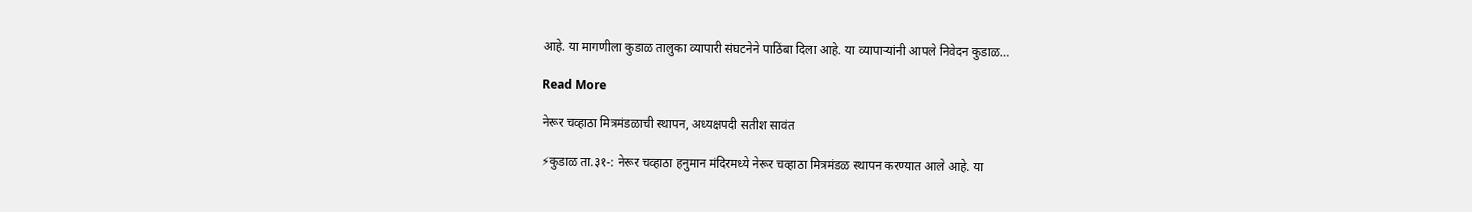आहे. या मागणीला कुडाळ तालुका व्यापारी संघटनेने पाठिंबा दिला आहे. या व्यापाऱ्यांनी आपले निवेदन कुडाळ…

Read More

नेरूर चव्हाठा मित्रमंडळाची स्थापन, अध्यक्षपदी सतीश सावंत

⚡कुडाळ ता.३१-: नेरूर चव्हाठा हनुमान मंदिरमध्ये नेरूर चव्हाठा मित्रमंडळ स्थापन करण्यात आले आहे. या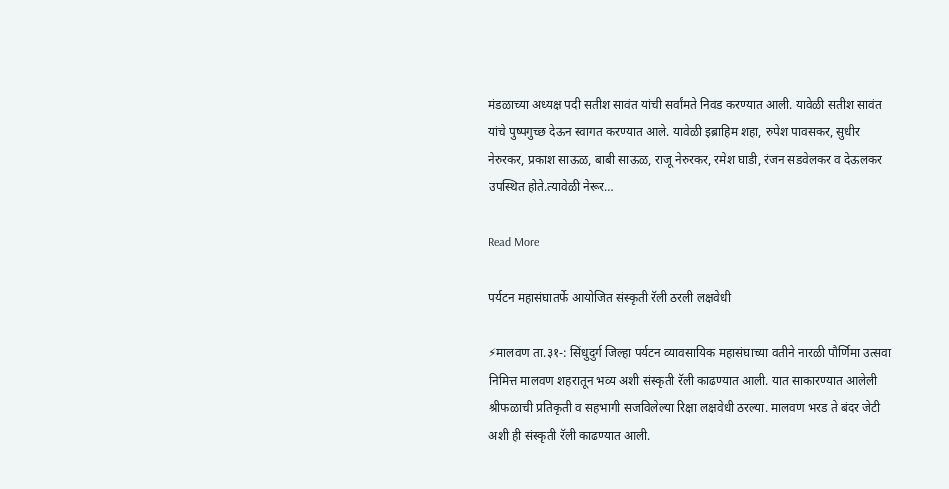मंडळाच्या अध्यक्ष पदी सतीश सावंत यांची सर्वांमते निवड करण्यात आली. यावेळी सतीश सावंत यांचे पुष्पगुच्छ देऊन स्वागत करण्यात आले. यावेळी इब्राहिम शहा, रुपेश पावसकर, सुधीर नेरुरकर, प्रकाश साऊळ, बाबी साऊळ, राजू नेरुरकर, रमेश घाडी, रंजन सडवेलकर व देऊलकर उपस्थित होते.त्यावेळी नेरूर…

Read More

पर्यटन महासंघातर्फे आयोजित संस्कृती रॅली ठरली लक्षवेधी

⚡मालवण ता.३१-: सिंधुदुर्ग जिल्हा पर्यटन व्यावसायिक महासंघाच्या वतीने नारळी पौर्णिमा उत्सवा निमित्त मालवण शहरातून भव्य अशी संस्कृती रॅली काढण्यात आली. यात साकारण्यात आलेली श्रीफळाची प्रतिकृती व सहभागी सजविलेल्या रिक्षा लक्षवेधी ठरल्या. मालवण भरड ते बंदर जेटी अशी ही संस्कृती रॅली काढण्यात आली.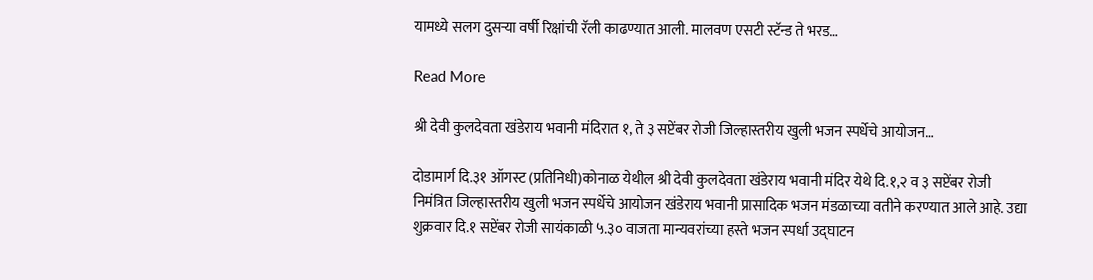यामध्ये सलग दुसऱ्या वर्षी रिक्षांची रॅली काढण्यात आली. मालवण एसटी स्टॅन्ड ते भरड…

Read More

श्री देवी कुलदेवता खंडेराय भवानी मंदिरात १, ते ३ सप्टेंबर रोजी जिल्हास्तरीय खुली भजन स्पर्धेचे आयोजन…

दोडामार्ग दि.३१ ऑगस्ट (प्रतिनिधी)कोनाळ येथील श्री देवी कुलदेवता खंडेराय भवानी मंदिर येथे दि.१,२ व ३ सप्टेंबर रोजी निमंत्रित जिल्हास्तरीय खुली भजन स्पर्धेचे आयोजन खंडेराय भवानी प्रासादिक भजन मंडळाच्या वतीने करण्यात आले आहे. उद्या शुक्रवार दि.१ सप्टेंबर रोजी सायंकाळी ५.३० वाजता मान्यवरांच्या हस्ते भजन स्पर्धा उद्घाटन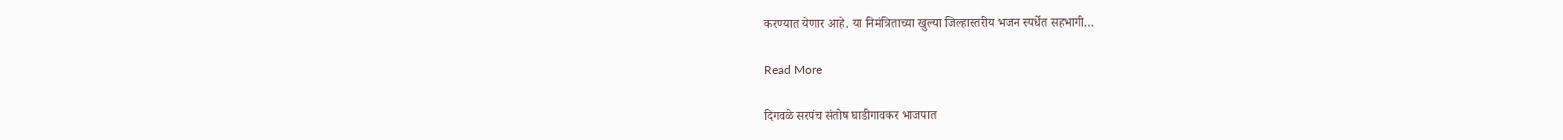करण्यात येणार आहे. या निमंत्रिताच्या खुल्या जिल्हास्तरीय भजन स्पर्धेत सहभागी…

Read More

दिगवळे सरपंच संतोष घाडीगावकर भाजपात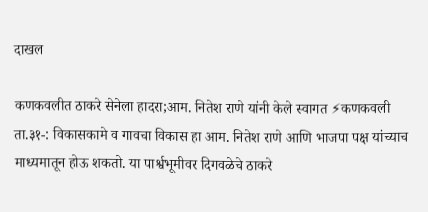दाखल

कणकवलीत ठाकरे सेनेला हादरा;आम. नितेश राणे यांनी केले स्वागत ⚡कणकवली ता.३१-: विकासकामे व गावचा विकास हा आम. नितेश राणे आणि भाजपा पक्ष यांच्याच माध्यमातून होऊ शकतो. या पार्श्वभूमीवर दिगवळेचे ठाकरे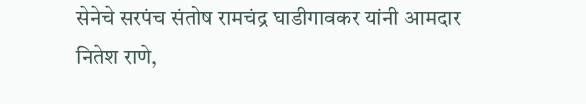सेनेचे सरपंच संतोष रामचंद्र घाडीगावकर यांनी आमदार नितेश राणे,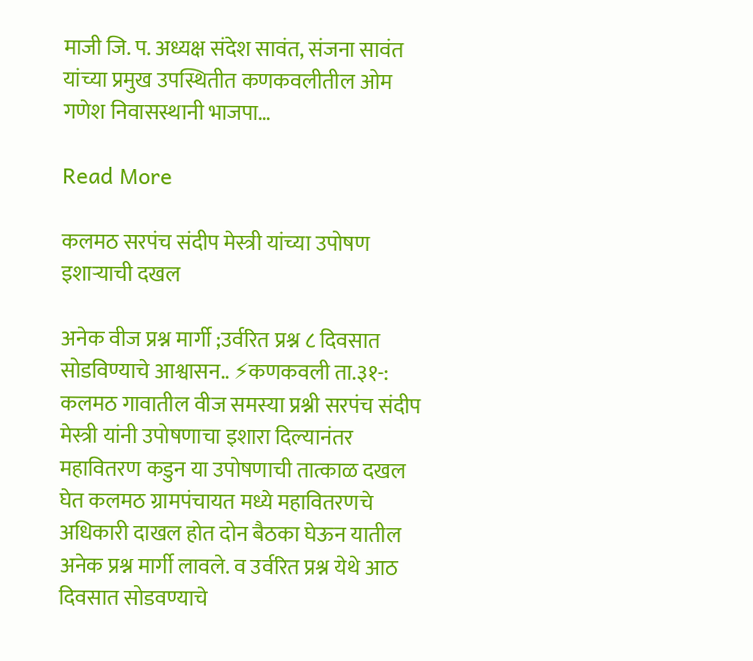माजी जि. प. अध्यक्ष संदेश सावंत, संजना सावंत यांच्या प्रमुख उपस्थितीत कणकवलीतील ओम गणेश निवासस्थानी भाजपा…

Read More

कलमठ सरपंच संदीप मेस्त्री यांच्या उपोषण इशाऱ्याची दखल

अनेक वीज प्रश्न मार्गी ;उर्वरित प्रश्न ८ दिवसात सोडविण्याचे आश्वासन.. ⚡कणकवली ता.३१-: कलमठ गावातील वीज समस्या प्रश्नी सरपंच संदीप मेस्त्री यांनी उपोषणाचा इशारा दिल्यानंतर महावितरण कडुन या उपोषणाची तात्काळ दखल घेत कलमठ ग्रामपंचायत मध्ये महावितरणचे अधिकारी दाखल होत दोन बैठका घेऊन यातील अनेक प्रश्न मार्गी लावले. व उर्वरित प्रश्न येथे आठ दिवसात सोडवण्याचे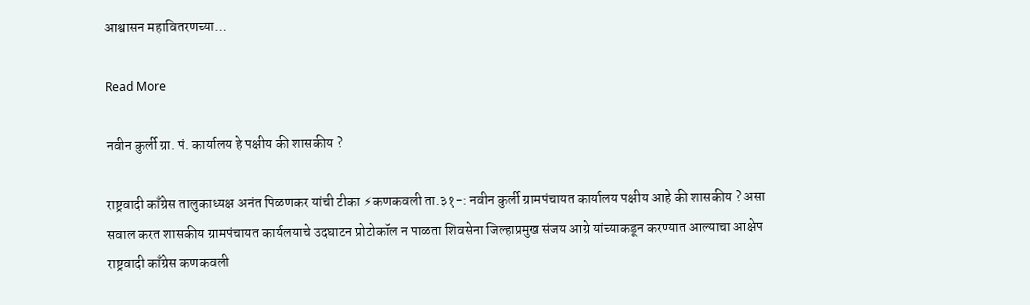आश्वासन महावितरणच्या…

Read More

नवीन कुर्ली ग्रा. पं. कार्यालय हे पक्षीय की शासकीय ?

राष्ट्रवादी काँग्रेस तालुकाध्यक्ष अनंत पिळणकर यांची टीका ⚡कणकवली ता.३१-: नवीन कुर्ली ग्रामपंचायत कार्यालय पक्षीय आहे की शासकीय ? असा सवाल करत शासकीय ग्रामपंचायत कार्यलयाचे उदघाटन प्रोटोकॉल न पाळता शिवसेना जिल्हाप्रमुख संजय आग्रे यांच्याकडून करण्यात आल्याचा आक्षेप राष्ट्रवादी काँग्रेस कणकवली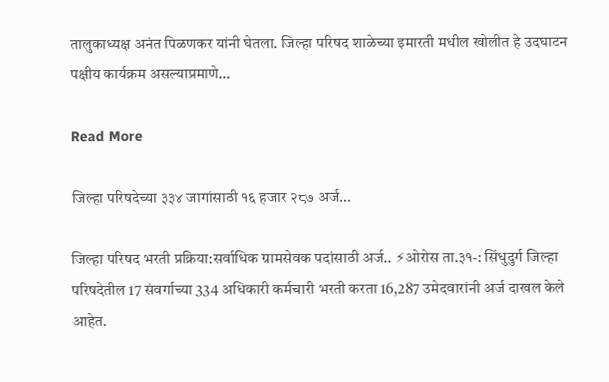तालुकाध्यक्ष अनंत पिळणकर यांनी घेतला. जिल्हा परिषद शाळेच्या इमारती मधील खोलीत हे उदघाटन पक्षीय कार्यक्रम असल्याप्रमाणे…

Read More

जिल्हा परिषदेच्या ३३४ जागांसाठी १६ हजार २८७ अर्ज…

जिल्हा परिषद भरती प्रक्रिया:सर्वाधिक ग्रामसेवक पदांसाठी अर्ज.. ⚡ओरोस ता.३१-: सिंधुदुर्ग जिल्हा परिषदेतील 17 संवर्गाच्या 334 अधिकारी कर्मचारी भरती करता 16,287 उमेदवारांनी अर्ज दाखल केले आहेत.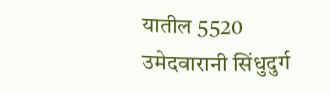यातील 5520 उमेदवारानी सिंधुदुर्ग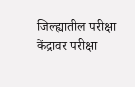जिल्ह्यातील परीक्षा केंद्रावर परीक्षा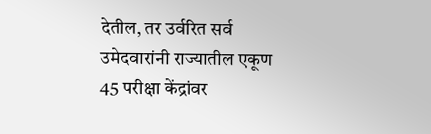देतील, तर उर्वरित सर्व उमेदवारांनी राज्यातील एकूण 45 परीक्षा केंद्रांवर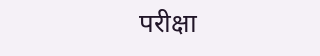परीक्षा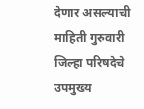देणार असल्याची माहिती गुरुवारी जिल्हा परिषदेचे उपमुख्य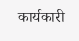कार्यकारी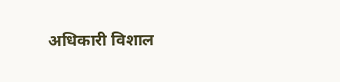अधिकारी विशाल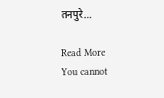तनपुरे…

Read More
You cannot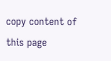copy content of this page